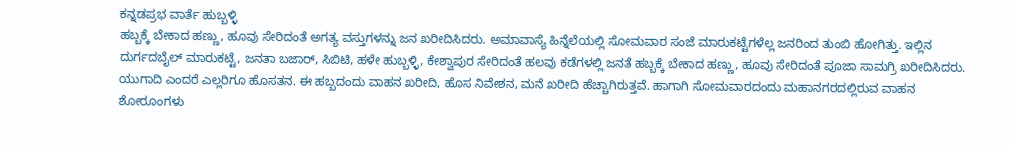ಕನ್ನಡಪ್ರಭ ವಾರ್ತೆ ಹುಬ್ಬಳ್ಳಿ
ಹಬ್ಬಕ್ಕೆ ಬೇಕಾದ ಹಣ್ಣು, ಹೂವು ಸೇರಿದಂತೆ ಅಗತ್ಯ ವಸ್ತುಗಳನ್ನು ಜನ ಖರೀದಿಸಿದರು. ಅಮಾವಾಸ್ಯೆ ಹಿನ್ನೆಲೆಯಲ್ಲಿ ಸೋಮವಾರ ಸಂಜೆ ಮಾರುಕಟ್ಟೆಗಳೆಲ್ಲ ಜನರಿಂದ ತುಂಬಿ ಹೋಗಿತ್ತು. ಇಲ್ಲಿನ ದುರ್ಗದಬೈಲ್ ಮಾರುಕಟ್ಟೆ, ಜನತಾ ಬಜಾರ್, ಸಿಬಿಟಿ, ಹಳೇ ಹುಬ್ಬಳ್ಳಿ, ಕೇಶ್ವಾಪುರ ಸೇರಿದಂತೆ ಹಲವು ಕಡೆಗಳಲ್ಲಿ ಜನತೆ ಹಬ್ಬಕ್ಕೆ ಬೇಕಾದ ಹಣ್ಣು, ಹೂವು ಸೇರಿದಂತೆ ಪೂಜಾ ಸಾಮಗ್ರಿ ಖರೀದಿಸಿದರು.
ಯುಗಾದಿ ಎಂದರೆ ಎಲ್ಲರಿಗೂ ಹೊಸತನ. ಈ ಹಬ್ಬದಂದು ವಾಹನ ಖರೀದಿ, ಹೊಸ ನಿವೇಶನ, ಮನೆ ಖರೀದಿ ಹೆಚ್ಚಾಗಿರುತ್ತವೆ. ಹಾಗಾಗಿ ಸೋಮವಾರದಂದು ಮಹಾನಗರದಲ್ಲಿರುವ ವಾಹನ ಶೋರೂಂಗಳು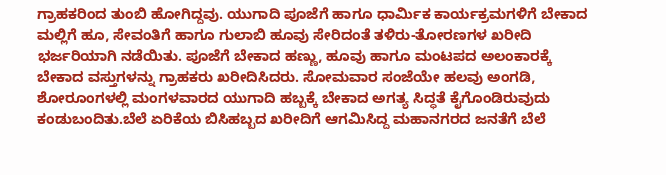ಗ್ರಾಹಕರಿಂದ ತುಂಬಿ ಹೋಗಿದ್ದವು. ಯುಗಾದಿ ಪೂಜೆಗೆ ಹಾಗೂ ಧಾರ್ಮಿಕ ಕಾರ್ಯಕ್ರಮಗಳಿಗೆ ಬೇಕಾದ ಮಲ್ಲಿಗೆ ಹೂ, ಸೇವಂತಿಗೆ ಹಾಗೂ ಗುಲಾಬಿ ಹೂವು ಸೇರಿದಂತೆ ತಳಿರು-ತೋರಣಗಳ ಖರೀದಿ ಭರ್ಜರಿಯಾಗಿ ನಡೆಯಿತು. ಪೂಜೆಗೆ ಬೇಕಾದ ಹಣ್ಣು, ಹೂವು ಹಾಗೂ ಮಂಟಪದ ಅಲಂಕಾರಕ್ಕೆ ಬೇಕಾದ ವಸ್ತುಗಳನ್ನು ಗ್ರಾಹಕರು ಖರೀದಿಸಿದರು. ಸೋಮವಾರ ಸಂಜೆಯೇ ಹಲವು ಅಂಗಡಿ, ಶೋರೂಂಗಳಲ್ಲಿ ಮಂಗಳವಾರದ ಯುಗಾದಿ ಹಬ್ಬಕ್ಕೆ ಬೇಕಾದ ಅಗತ್ಯ ಸಿದ್ಧತೆ ಕೈಗೊಂಡಿರುವುದು ಕಂಡುಬಂದಿತು.ಬೆಲೆ ಏರಿಕೆಯ ಬಿಸಿಹಬ್ಬದ ಖರೀದಿಗೆ ಆಗಮಿಸಿದ್ದ ಮಹಾನಗರದ ಜನತೆಗೆ ಬೆಲೆ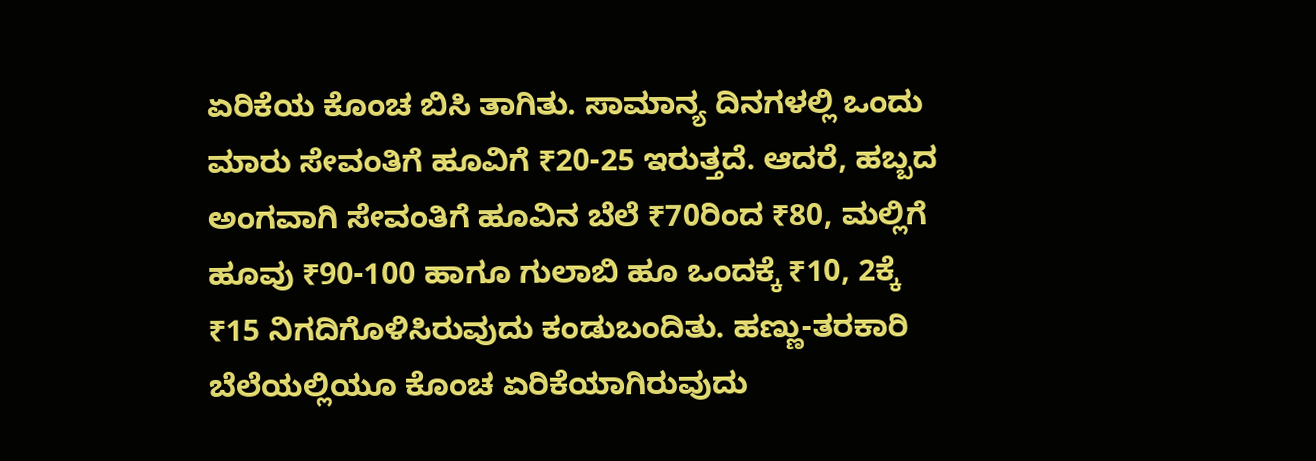ಏರಿಕೆಯ ಕೊಂಚ ಬಿಸಿ ತಾಗಿತು. ಸಾಮಾನ್ಯ ದಿನಗಳಲ್ಲಿ ಒಂದು ಮಾರು ಸೇವಂತಿಗೆ ಹೂವಿಗೆ ₹20-25 ಇರುತ್ತದೆ. ಆದರೆ, ಹಬ್ಬದ ಅಂಗವಾಗಿ ಸೇವಂತಿಗೆ ಹೂವಿನ ಬೆಲೆ ₹70ರಿಂದ ₹80, ಮಲ್ಲಿಗೆ ಹೂವು ₹90-100 ಹಾಗೂ ಗುಲಾಬಿ ಹೂ ಒಂದಕ್ಕೆ ₹10, 2ಕ್ಕೆ ₹15 ನಿಗದಿಗೊಳಿಸಿರುವುದು ಕಂಡುಬಂದಿತು. ಹಣ್ಣು-ತರಕಾರಿ ಬೆಲೆಯಲ್ಲಿಯೂ ಕೊಂಚ ಏರಿಕೆಯಾಗಿರುವುದು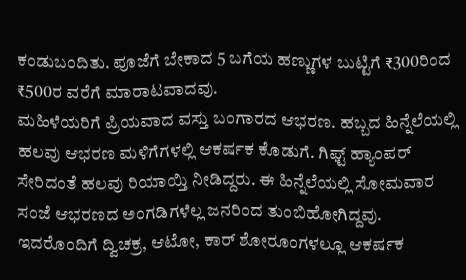ಕಂಡುಬಂದಿತು. ಪೂಜೆಗೆ ಬೇಕಾದ 5 ಬಗೆಯ ಹಣ್ಣುಗಳ ಬುಟ್ಟಿಗೆ ₹300ರಿಂದ ₹500ರ ವರೆಗೆ ಮಾರಾಟವಾದವು.
ಮಹಿಳೆಯರಿಗೆ ಪ್ರಿಯವಾದ ವಸ್ತು ಬಂಗಾರದ ಆಭರಣ. ಹಬ್ಬದ ಹಿನ್ನೆಲೆಯಲ್ಲಿ ಹಲವು ಆಭರಣ ಮಳಿಗೆಗಳಲ್ಲಿ ಆಕರ್ಷಕ ಕೊಡುಗೆ. ಗಿಫ್ಟ್ ಹ್ಯಾಂಪರ್ ಸೇರಿದಂತೆ ಹಲವು ರಿಯಾಯ್ತಿ ನೀಡಿದ್ದರು. ಈ ಹಿನ್ನೆಲೆಯಲ್ಲಿ ಸೋಮವಾರ ಸಂಜೆ ಆಭರಣದ ಅಂಗಡಿಗಳೆಲ್ಲ ಜನರಿಂದ ತುಂಬಿಹೋಗಿದ್ದವು. ಇದರೊಂದಿಗೆ ದ್ವಿಚಕ್ರ, ಆಟೋ, ಕಾರ್ ಶೋರೂಂಗಳಲ್ಲೂ ಆಕರ್ಷಕ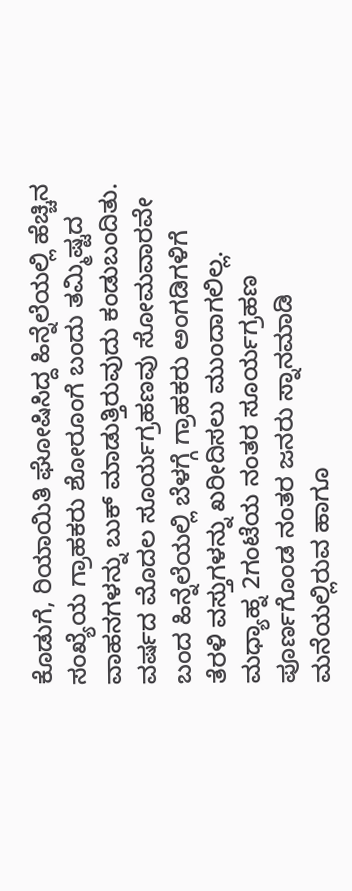ಕೊಡುಗೆ, ರಿಯಾಯಿತಿ ಘೋಷಿಸಿದ್ದ ಹಿನ್ನೆಲೆಯಲ್ಲಿ ಹೆಚ್ಚಿನ ಸಂಖ್ಯೆಯ ಗ್ರಾಹಕರು ಶೋರೂಂಗೆ ಬಂದು ತಮ್ಮಿಷ್ಟದ ವಾಹನಗಳನ್ನು ಬುಕ್ ಮಾಡುತ್ತಿರುವುದು ಕಂಡುಬಂದಿತು.
ವರ್ಷದ ಮೊದಲ ಸೂರ್ಯಗ್ರಹಣವು ಸೋಮವಾರವೇ ಬಂದ ಹಿನ್ನೆಲೆಯಲ್ಲಿ ಬೆಳಗ್ಗೆ ಗ್ರಾಹಕರು ಅಂಗಡಿಗಳಿಗೆ ತೆರಳಿ ವಸ್ತುಗಳನ್ನು ಖರೀದಿಸಲು ಮುಂದಾಗಲಿಲ್ಲ. ಮಧ್ಯಾಹ್ನ 2ಗಂಟೆಯ ನಂತರ ಸೂರ್ಯಗ್ರಹಣ ಪೂರ್ಣಗೊಂಡ ನಂತರ ಜನರು ಸ್ನಾನಮಾಡಿ ಮನೆಯಲ್ಲಿರುವ ಹಾಗೂ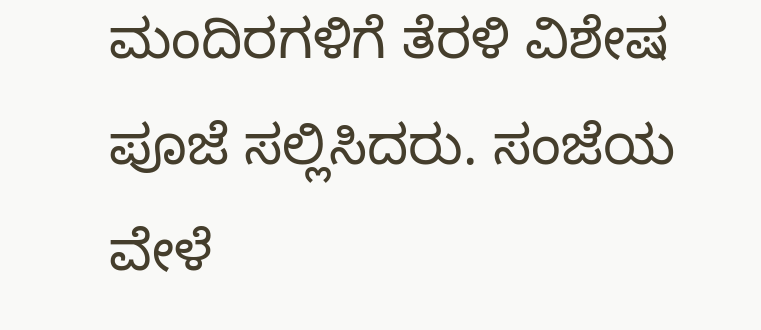ಮಂದಿರಗಳಿಗೆ ತೆರಳಿ ವಿಶೇಷ ಪೂಜೆ ಸಲ್ಲಿಸಿದರು. ಸಂಜೆಯ ವೇಳೆ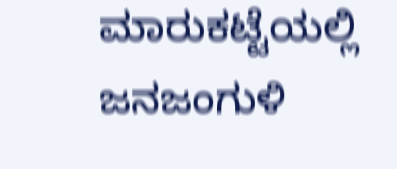ಮಾರುಕಟ್ಟೆಯಲ್ಲಿ ಜನಜಂಗುಳಿ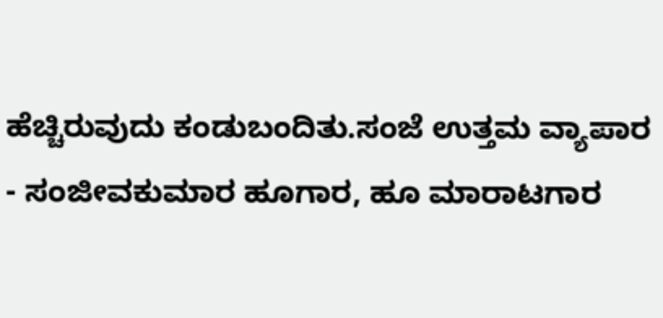ಹೆಚ್ಚಿರುವುದು ಕಂಡುಬಂದಿತು.ಸಂಜೆ ಉತ್ತಮ ವ್ಯಾಪಾರ
- ಸಂಜೀವಕುಮಾರ ಹೂಗಾರ, ಹೂ ಮಾರಾಟಗಾರ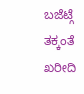ಬಜೆಟ್ಗೆ ತಕ್ಕಂತೆ ಖರೀದಿ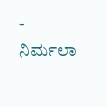- ನಿರ್ಮಲಾ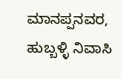ಮಾನಪ್ಪನವರ, ಹುಬ್ಬಳ್ಳಿ ನಿವಾಸಿ